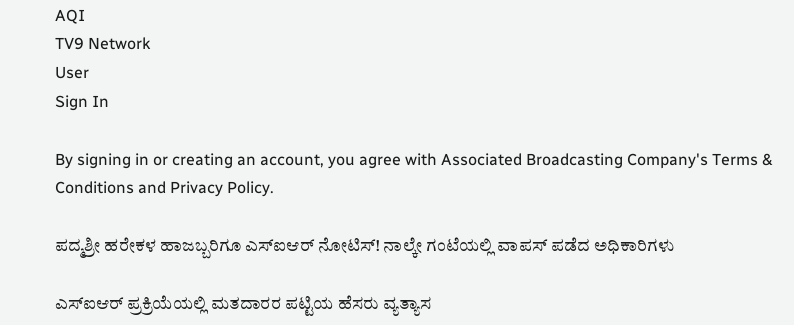AQI
TV9 Network
User
Sign In

By signing in or creating an account, you agree with Associated Broadcasting Company's Terms & Conditions and Privacy Policy.

ಪದ್ಮಶ್ರೀ ಹರೇಕಳ ಹಾಜಬ್ಬರಿಗೂ ಎಸ್ಐಆರ್ ನೋಟಿಸ್! ನಾಲ್ಕೇ ಗಂಟೆಯಲ್ಲಿ ವಾಪಸ್ ಪಡೆದ ಅಧಿಕಾರಿಗಳು

ಎಸ್ಐಆರ್ ಪ್ರಕ್ರಿಯೆಯಲ್ಲಿ ಮತದಾರರ ಪಟ್ಟಿಯ ಹೆಸರು ವ್ಯತ್ಯಾಸ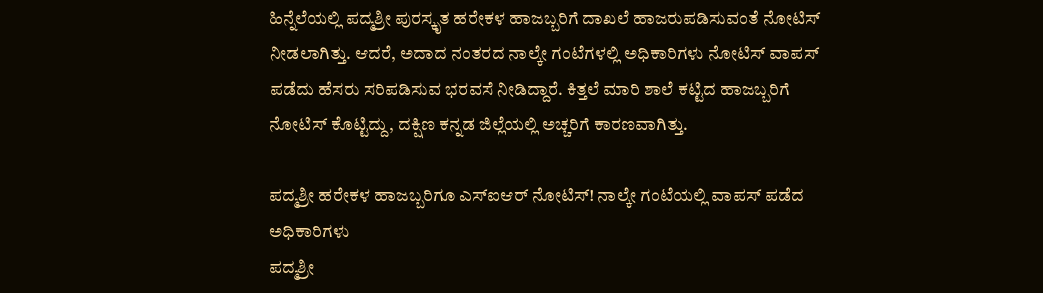ಹಿನ್ನೆಲೆಯಲ್ಲಿ ಪದ್ಮಶ್ರೀ ಪುರಸ್ಕೃತ ಹರೇಕಳ ಹಾಜಬ್ಬರಿಗೆ ದಾಖಲೆ ಹಾಜರುಪಡಿಸುವಂತೆ ನೋಟಿಸ್ ನೀಡಲಾಗಿತ್ತು. ಆದರೆ, ಅದಾದ ನಂತರದ ನಾಲ್ಕೇ ಗಂಟೆಗಳಲ್ಲಿ ಅಧಿಕಾರಿಗಳು ನೋಟಿಸ್ ವಾಪಸ್ ಪಡೆದು ಹೆಸರು ಸರಿಪಡಿಸುವ ಭರವಸೆ ನೀಡಿದ್ದಾರೆ. ಕಿತ್ತಲೆ ಮಾರಿ ಶಾಲೆ ಕಟ್ಟಿದ ಹಾಜಬ್ಬರಿಗೆ ನೋಟಿಸ್ ಕೊಟ್ಟಿದ್ದು, ದಕ್ಷಿಣ ಕನ್ನಡ ಜಿಲ್ಲೆಯಲ್ಲಿ ಅಚ್ಚರಿಗೆ ಕಾರಣವಾಗಿತ್ತು.

ಪದ್ಮಶ್ರೀ ಹರೇಕಳ ಹಾಜಬ್ಬರಿಗೂ ಎಸ್ಐಆರ್ ನೋಟಿಸ್! ನಾಲ್ಕೇ ಗಂಟೆಯಲ್ಲಿ ವಾಪಸ್ ಪಡೆದ ಅಧಿಕಾರಿಗಳು
ಪದ್ಮಶ್ರೀ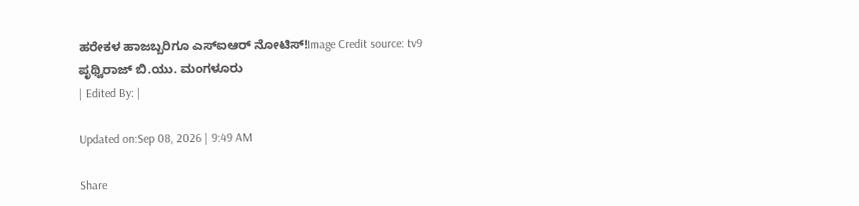ಹರೇಕಳ ಹಾಜಬ್ಬರಿಗೂ ಎಸ್ಐಆರ್ ನೋಟಿಸ್!Image Credit source: tv9
ಪೃಥ್ವಿರಾಜ್ ಬಿ.ಯು. ಮಂಗಳೂರು
| Edited By: |

Updated on:Sep 08, 2026 | 9:49 AM

Share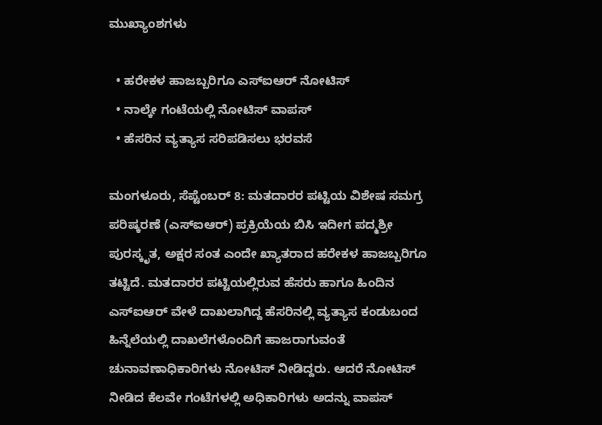ಮುಖ್ಯಾಂಶಗಳು

  • ಹರೇಕಳ ಹಾಜಬ್ಬರಿಗೂ ಎಸ್ಐಆರ್ ನೋಟಿಸ್
  • ನಾಲ್ಕೇ ಗಂಟೆಯಲ್ಲಿ ನೋಟಿಸ್ ವಾಪಸ್
  • ಹೆಸರಿನ ವ್ಯತ್ಯಾಸ ಸರಿಪಡಿಸಲು ಭರವಸೆ

ಮಂಗಳೂರು, ಸೆಪ್ಟೆಂಬರ್ 8: ಮತದಾರರ ಪಟ್ಟಿಯ ವಿಶೇಷ ಸಮಗ್ರ ಪರಿಷ್ಕರಣೆ (ಎಸ್ಐಆರ್) ಪ್ರಕ್ರಿಯೆಯ ಬಿಸಿ ಇದೀಗ ಪದ್ಮಶ್ರೀ ಪುರಸ್ಕೃತ, ಅಕ್ಷರ ಸಂತ ಎಂದೇ ಖ್ಯಾತರಾದ ಹರೇಕಳ ಹಾಜಬ್ಬರಿಗೂ ತಟ್ಟಿದೆ. ಮತದಾರರ ಪಟ್ಟಿಯಲ್ಲಿರುವ ಹೆಸರು ಹಾಗೂ ಹಿಂದಿನ ಎಸ್ಐಆರ್ ವೇಳೆ ದಾಖಲಾಗಿದ್ದ ಹೆಸರಿನಲ್ಲಿ ವ್ಯತ್ಯಾಸ ಕಂಡುಬಂದ ಹಿನ್ನೆಲೆಯಲ್ಲಿ ದಾಖಲೆಗಳೊಂದಿಗೆ ಹಾಜರಾಗುವಂತೆ ಚುನಾವಣಾಧಿಕಾರಿಗಳು ನೋಟಿಸ್ ನೀಡಿದ್ದರು. ಆದರೆ ನೋಟಿಸ್ ನೀಡಿದ ಕೆಲವೇ ಗಂಟೆಗಳಲ್ಲಿ ಅಧಿಕಾರಿಗಳು ಅದನ್ನು ವಾಪಸ್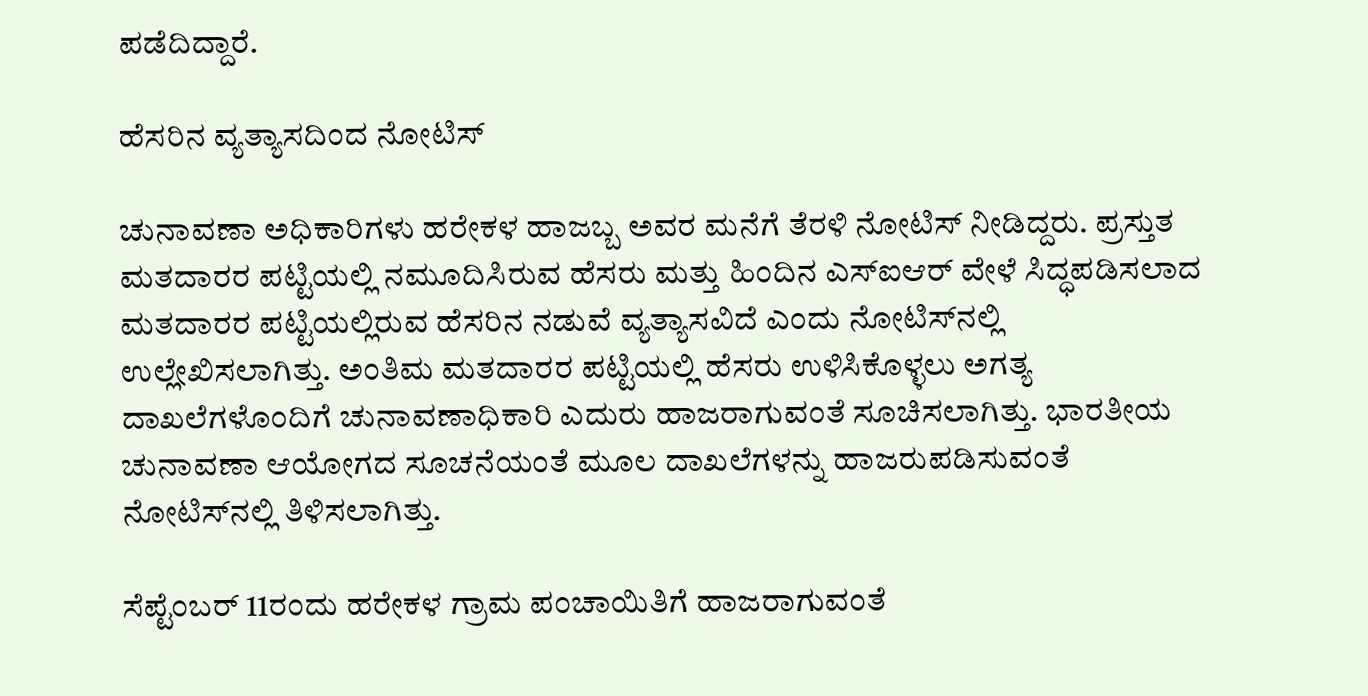ಪಡೆದಿದ್ದಾರೆ.

ಹೆಸರಿನ ವ್ಯತ್ಯಾಸದಿಂದ ನೋಟಿಸ್

ಚುನಾವಣಾ ಅಧಿಕಾರಿಗಳು ಹರೇಕಳ ಹಾಜಬ್ಬ ಅವರ ಮನೆಗೆ ತೆರಳಿ ನೋಟಿಸ್ ನೀಡಿದ್ದರು. ಪ್ರಸ್ತುತ ಮತದಾರರ ಪಟ್ಟಿಯಲ್ಲಿ ನಮೂದಿಸಿರುವ ಹೆಸರು ಮತ್ತು ಹಿಂದಿನ ಎಸ್ಐಆರ್ ವೇಳೆ ಸಿದ್ಧಪಡಿಸಲಾದ ಮತದಾರರ ಪಟ್ಟಿಯಲ್ಲಿರುವ ಹೆಸರಿನ ನಡುವೆ ವ್ಯತ್ಯಾಸವಿದೆ ಎಂದು ನೋಟಿಸ್‌ನಲ್ಲಿ ಉಲ್ಲೇಖಿಸಲಾಗಿತ್ತು. ಅಂತಿಮ ಮತದಾರರ ಪಟ್ಟಿಯಲ್ಲಿ ಹೆಸರು ಉಳಿಸಿಕೊಳ್ಳಲು ಅಗತ್ಯ ದಾಖಲೆಗಳೊಂದಿಗೆ ಚುನಾವಣಾಧಿಕಾರಿ ಎದುರು ಹಾಜರಾಗುವಂತೆ ಸೂಚಿಸಲಾಗಿತ್ತು. ಭಾರತೀಯ ಚುನಾವಣಾ ಆಯೋಗದ ಸೂಚನೆಯಂತೆ ಮೂಲ ದಾಖಲೆಗಳನ್ನು ಹಾಜರುಪಡಿಸುವಂತೆ ನೋಟಿಸ್‌ನಲ್ಲಿ ತಿಳಿಸಲಾಗಿತ್ತು.

ಸೆಪ್ಟೆಂಬರ್ 11ರಂದು ಹರೇಕಳ ಗ್ರಾಮ ಪಂಚಾಯಿತಿಗೆ ಹಾಜರಾಗುವಂತೆ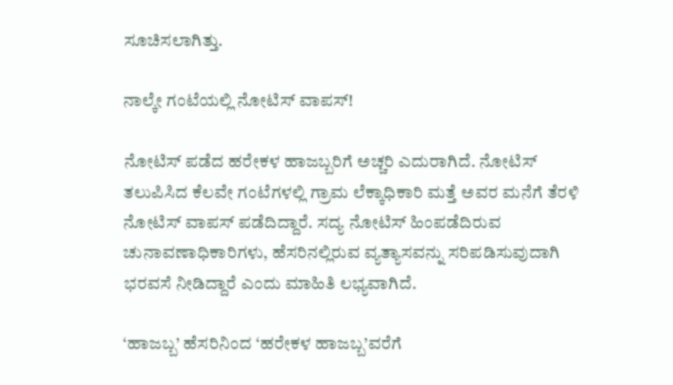ಸೂಚಿಸಲಾಗಿತ್ತು.

ನಾಲ್ಕೇ ಗಂಟೆಯಲ್ಲಿ ನೋಟಿಸ್ ವಾಪಸ್!

ನೋಟಿಸ್ ಪಡೆದ ಹರೇಕಳ ಹಾಜಬ್ಬರಿಗೆ ಅಚ್ಚರಿ ಎದುರಾಗಿದೆ. ನೋಟಿಸ್ ತಲುಪಿಸಿದ ಕೆಲವೇ ಗಂಟೆಗಳಲ್ಲಿ ಗ್ರಾಮ ಲೆಕ್ಕಾಧಿಕಾರಿ ಮತ್ತೆ ಅವರ ಮನೆಗೆ ತೆರಳಿ ನೋಟಿಸ್ ವಾಪಸ್ ಪಡೆದಿದ್ದಾರೆ. ಸದ್ಯ ನೋಟಿಸ್ ಹಿಂಪಡೆದಿರುವ ಚುನಾವಣಾಧಿಕಾರಿಗಳು, ಹೆಸರಿನಲ್ಲಿರುವ ವ್ಯತ್ಯಾಸವನ್ನು ಸರಿಪಡಿಸುವುದಾಗಿ ಭರವಸೆ ನೀಡಿದ್ದಾರೆ ಎಂದು ಮಾಹಿತಿ ಲಭ್ಯವಾಗಿದೆ.

‘ಹಾಜಬ್ಬ’ ಹೆಸರಿನಿಂದ ‘ಹರೇಕಳ ಹಾಜಬ್ಬ’ವರೆಗೆ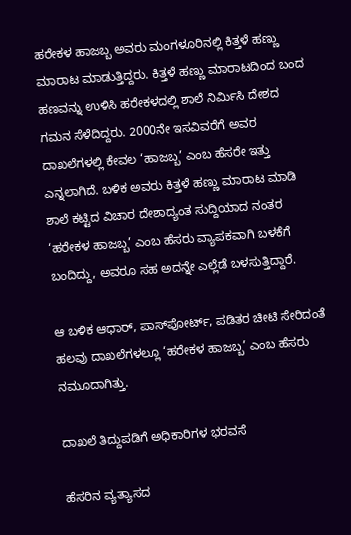ಹರೇಕಳ ಹಾಜಬ್ಬ ಅವರು ಮಂಗಳೂರಿನಲ್ಲಿ ಕಿತ್ತಳೆ ಹಣ್ಣು ಮಾರಾಟ ಮಾಡುತ್ತಿದ್ದರು. ಕಿತ್ತಳೆ ಹಣ್ಣು ಮಾರಾಟದಿಂದ ಬಂದ ಹಣವನ್ನು ಉಳಿಸಿ ಹರೇಕಳದಲ್ಲಿ ಶಾಲೆ ನಿರ್ಮಿಸಿ ದೇಶದ ಗಮನ ಸೆಳೆದಿದ್ದರು. 2000ನೇ ಇಸವಿವರೆಗೆ ಅವರ ದಾಖಲೆಗಳಲ್ಲಿ ಕೇವಲ ‘ಹಾಜಬ್ಬ’ ಎಂಬ ಹೆಸರೇ ಇತ್ತು ಎನ್ನಲಾಗಿದೆ. ಬಳಿಕ ಅವರು ಕಿತ್ತಳೆ ಹಣ್ಣು ಮಾರಾಟ ಮಾಡಿ ಶಾಲೆ ಕಟ್ಟಿದ ವಿಚಾರ ದೇಶಾದ್ಯಂತ ಸುದ್ದಿಯಾದ ನಂತರ ‘ಹರೇಕಳ ಹಾಜಬ್ಬ’ ಎಂಬ ಹೆಸರು ವ್ಯಾಪಕವಾಗಿ ಬಳಕೆಗೆ ಬಂದಿದ್ದು, ಅವರೂ ಸಹ ಅದನ್ನೇ ಎಲ್ಲೆಡೆ ಬಳಸುತ್ತಿದ್ದಾರೆ.

ಆ ಬಳಿಕ ಆಧಾರ್, ಪಾಸ್‌ಪೋರ್ಟ್, ಪಡಿತರ ಚೀಟಿ ಸೇರಿದಂತೆ ಹಲವು ದಾಖಲೆಗಳಲ್ಲೂ ‘ಹರೇಕಳ ಹಾಜಬ್ಬ’ ಎಂಬ ಹೆಸರು ನಮೂದಾಗಿತ್ತು.

ದಾಖಲೆ ತಿದ್ದುಪಡಿಗೆ ಅಧಿಕಾರಿಗಳ ಭರವಸೆ

ಹೆಸರಿನ ವ್ಯತ್ಯಾಸದ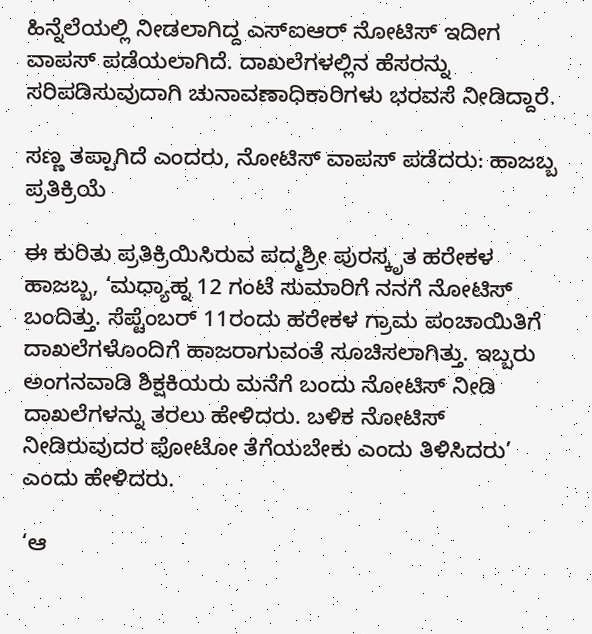ಹಿನ್ನೆಲೆಯಲ್ಲಿ ನೀಡಲಾಗಿದ್ದ ಎಸ್ಐಆರ್ ನೋಟಿಸ್ ಇದೀಗ ವಾಪಸ್ ಪಡೆಯಲಾಗಿದೆ. ದಾಖಲೆಗಳಲ್ಲಿನ ಹೆಸರನ್ನು ಸರಿಪಡಿಸುವುದಾಗಿ ಚುನಾವಣಾಧಿಕಾರಿಗಳು ಭರವಸೆ ನೀಡಿದ್ದಾರೆ.

ಸಣ್ಣ ತಪ್ಪಾಗಿದೆ ಎಂದರು, ನೋಟಿಸ್ ವಾಪಸ್ ಪಡೆದರು: ಹಾಜಬ್ಬ ಪ್ರತಿಕ್ರಿಯೆ

ಈ ಕುರಿತು ಪ್ರತಿಕ್ರಿಯಿಸಿರುವ ಪದ್ಮಶ್ರೀ ಪುರಸ್ಕೃತ ಹರೇಕಳ ಹಾಜಬ್ಬ, ‘ಮಧ್ಯಾಹ್ನ 12 ಗಂಟೆ ಸುಮಾರಿಗೆ ನನಗೆ ನೋಟಿಸ್ ಬಂದಿತ್ತು. ಸೆಪ್ಟೆಂಬರ್ 11ರಂದು ಹರೇಕಳ ಗ್ರಾಮ ಪಂಚಾಯಿತಿಗೆ ದಾಖಲೆಗಳೊಂದಿಗೆ ಹಾಜರಾಗುವಂತೆ ಸೂಚಿಸಲಾಗಿತ್ತು. ಇಬ್ಬರು ಅಂಗನವಾಡಿ ಶಿಕ್ಷಕಿಯರು ಮನೆಗೆ ಬಂದು ನೋಟಿಸ್ ನೀಡಿ ದಾಖಲೆಗಳನ್ನು ತರಲು ಹೇಳಿದರು. ಬಳಿಕ ನೋಟಿಸ್ ನೀಡಿರುವುದರ ಫೋಟೋ ತೆಗೆಯಬೇಕು ಎಂದು ತಿಳಿಸಿದರು’ ಎಂದು ಹೇಳಿದರು.

‘ಆ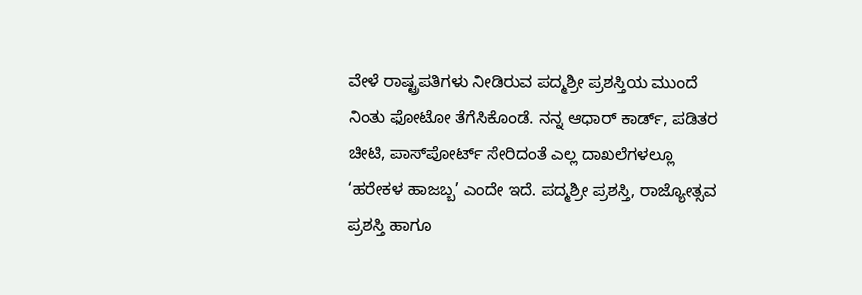ವೇಳೆ ರಾಷ್ಟ್ರಪತಿಗಳು ನೀಡಿರುವ ಪದ್ಮಶ್ರೀ ಪ್ರಶಸ್ತಿಯ ಮುಂದೆ ನಿಂತು ಫೋಟೋ ತೆಗೆಸಿಕೊಂಡೆ. ನನ್ನ ಆಧಾರ್ ಕಾರ್ಡ್, ಪಡಿತರ ಚೀಟಿ, ಪಾಸ್‌ಪೋರ್ಟ್ ಸೇರಿದಂತೆ ಎಲ್ಲ ದಾಖಲೆಗಳಲ್ಲೂ ‘ಹರೇಕಳ ಹಾಜಬ್ಬ’ ಎಂದೇ ಇದೆ. ಪದ್ಮಶ್ರೀ ಪ್ರಶಸ್ತಿ, ರಾಜ್ಯೋತ್ಸವ ಪ್ರಶಸ್ತಿ ಹಾಗೂ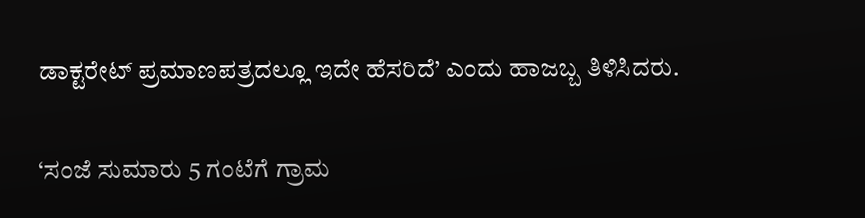ಡಾಕ್ಟರೇಟ್ ಪ್ರಮಾಣಪತ್ರದಲ್ಲೂ ಇದೇ ಹೆಸರಿದೆ’ ಎಂದು ಹಾಜಬ್ಬ ತಿಳಿಸಿದರು.

‘ಸಂಜೆ ಸುಮಾರು 5 ಗಂಟೆಗೆ ಗ್ರಾಮ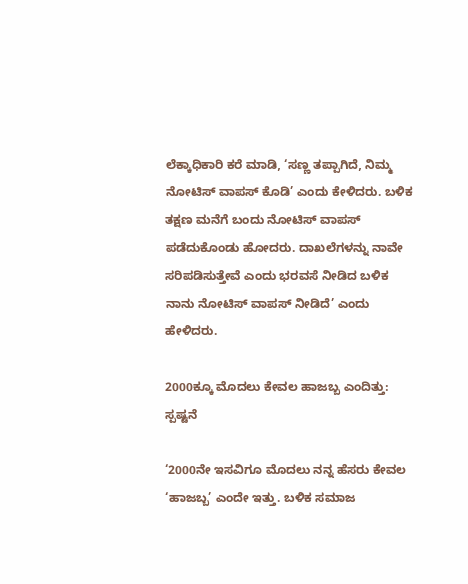ಲೆಕ್ಕಾಧಿಕಾರಿ ಕರೆ ಮಾಡಿ, ‘ಸಣ್ಣ ತಪ್ಪಾಗಿದೆ, ನಿಮ್ಮ ನೋಟಿಸ್ ವಾಪಸ್ ಕೊಡಿ’ ಎಂದು ಕೇಳಿದರು. ಬಳಿಕ ತಕ್ಷಣ ಮನೆಗೆ ಬಂದು ನೋಟಿಸ್ ವಾಪಸ್ ಪಡೆದುಕೊಂಡು ಹೋದರು. ದಾಖಲೆಗಳನ್ನು ನಾವೇ ಸರಿಪಡಿಸುತ್ತೇವೆ ಎಂದು ಭರವಸೆ ನೀಡಿದ ಬಳಿಕ ನಾನು ನೋಟಿಸ್ ವಾಪಸ್ ನೀಡಿದೆ’ ಎಂದು ಹೇಳಿದರು.

2000ಕ್ಕೂ ಮೊದಲು ಕೇವಲ ಹಾಜಬ್ಬ ಎಂದಿತ್ತು: ಸ್ಪಷ್ಟನೆ

‘2000ನೇ ಇಸವಿಗೂ ಮೊದಲು ನನ್ನ ಹೆಸರು ಕೇವಲ ‘ಹಾಜಬ್ಬ’ ಎಂದೇ ಇತ್ತು. ಬಳಿಕ ಸಮಾಜ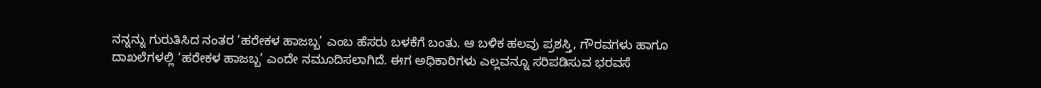ನನ್ನನ್ನು ಗುರುತಿಸಿದ ನಂತರ ‘ಹರೇಕಳ ಹಾಜಬ್ಬ’ ಎಂಬ ಹೆಸರು ಬಳಕೆಗೆ ಬಂತು. ಆ ಬಳಿಕ ಹಲವು ಪ್ರಶಸ್ತಿ, ಗೌರವಗಳು ಹಾಗೂ ದಾಖಲೆಗಳಲ್ಲಿ ‘ಹರೇಕಳ ಹಾಜಬ್ಬ’ ಎಂದೇ ನಮೂದಿಸಲಾಗಿದೆ. ಈಗ ಅಧಿಕಾರಿಗಳು ಎಲ್ಲವನ್ನೂ ಸರಿಪಡಿಸುವ ಭರವಸೆ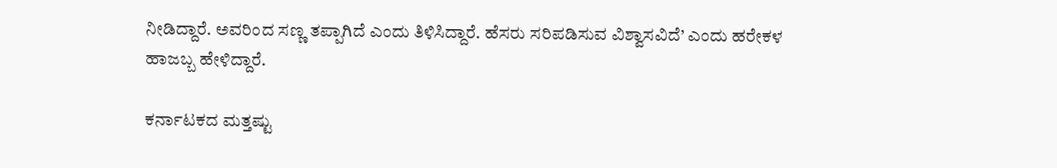ನೀಡಿದ್ದಾರೆ. ಅವರಿಂದ ಸಣ್ಣ ತಪ್ಪಾಗಿದೆ ಎಂದು ತಿಳಿಸಿದ್ದಾರೆ. ಹೆಸರು ಸರಿಪಡಿಸುವ ವಿಶ್ವಾಸವಿದೆ’ ಎಂದು ಹರೇಕಳ ಹಾಜಬ್ಬ ಹೇಳಿದ್ದಾರೆ.

ಕರ್ನಾಟಕದ ಮತ್ತಷ್ಟು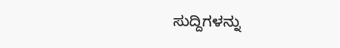ಸುದ್ದಿಗಳನ್ನು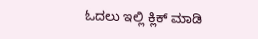ಓದಲು ಇಲ್ಲಿ ಕ್ಲಿಕ್ ಮಾಡಿ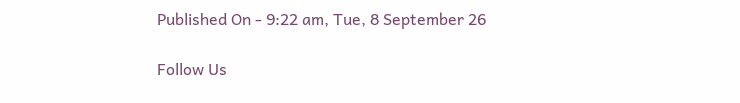Published On - 9:22 am, Tue, 8 September 26

Follow Us